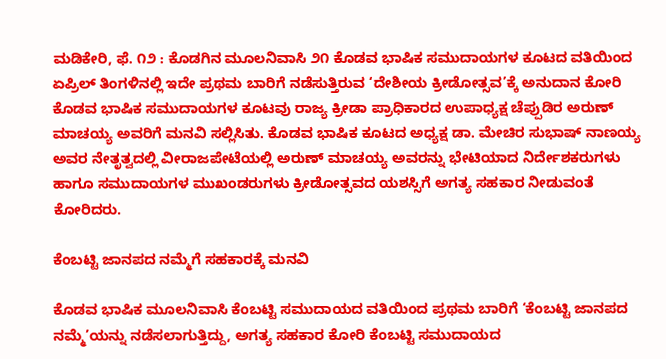ಮಡಿಕೇರಿ, ಫೆ. ೧೨ : ಕೊಡಗಿನ ಮೂಲನಿವಾಸಿ ೨೧ ಕೊಡವ ಭಾಷಿಕ ಸಮುದಾಯಗಳ ಕೂಟದ ವತಿಯಿಂದ ಏಪ್ರಿಲ್ ತಿಂಗಳಿನಲ್ಲಿ ಇದೇ ಪ್ರಥಮ ಬಾರಿಗೆ ನಡೆಸುತ್ತಿರುವ ‘ದೇಶೀಯ ಕ್ರೀಡೋತ್ಸವ’ಕ್ಕೆ ಅನುದಾನ ಕೋರಿ ಕೊಡವ ಭಾಷಿಕ ಸಮುದಾಯಗಳ ಕೂಟವು ರಾಜ್ಯ ಕ್ರೀಡಾ ಪ್ರಾಧಿಕಾರದ ಉಪಾಧ್ಯಕ್ಷ ಚೆಪ್ಪುಡಿರ ಅರುಣ್ ಮಾಚಯ್ಯ ಅವರಿಗೆ ಮನವಿ ಸಲ್ಲಿಸಿತು. ಕೊಡವ ಭಾಷಿಕ ಕೂಟದ ಅಧ್ಯಕ್ಷ ಡಾ. ಮೇಚಿರ ಸುಭಾಷ್ ನಾಣಯ್ಯ ಅವರ ನೇತೃತ್ವದಲ್ಲಿ ವೀರಾಜಪೇಟೆಯಲ್ಲಿ ಅರುಣ್ ಮಾಚಯ್ಯ ಅವರನ್ನು ಭೇಟಿಯಾದ ನಿರ್ದೇಶಕರುಗಳು ಹಾಗೂ ಸಮುದಾಯಗಳ ಮುಖಂಡರುಗಳು ಕ್ರೀಡೋತ್ಸವದ ಯಶಸ್ಸಿಗೆ ಅಗತ್ಯ ಸಹಕಾರ ನೀಡುವಂತೆ ಕೋರಿದರು.

ಕೆಂಬಟ್ಟಿ ಜಾನಪದ ನಮ್ಮೆಗೆ ಸಹಕಾರಕ್ಕೆ ಮನವಿ

ಕೊಡವ ಭಾಷಿಕ ಮೂಲನಿವಾಸಿ ಕೆಂಬಟ್ಟಿ ಸಮುದಾಯದ ವತಿಯಿಂದ ಪ್ರಥಮ ಬಾರಿಗೆ ‘ಕೆಂಬಟ್ಟಿ ಜಾನಪದ ನಮ್ಮೆ’ಯನ್ನು ನಡೆಸಲಾಗುತ್ತಿದ್ದು, ಅಗತ್ಯ ಸಹಕಾರ ಕೋರಿ ಕೆಂಬಟ್ಟಿ ಸಮುದಾಯದ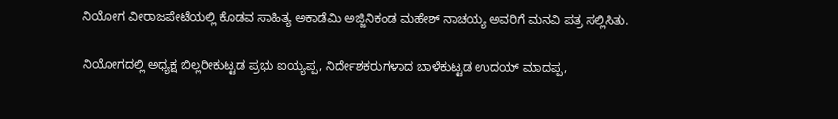ನಿಯೋಗ ವೀರಾಜಪೇಟೆಯಲ್ಲಿ ಕೊಡವ ಸಾಹಿತ್ಯ ಅಕಾಡೆಮಿ ಅಜ್ಜಿನಿಕಂಡ ಮಹೇಶ್ ನಾಚಯ್ಯ ಅವರಿಗೆ ಮನವಿ ಪತ್ರ ಸಲ್ಲಿಸಿತು.

ನಿಯೋಗದಲ್ಲಿ ಅಧ್ಯಕ್ಷ ಬಿಲ್ಲರೀಕುಟ್ಟಡ ಪ್ರಭು ಐಯ್ಯಪ್ಪ, ನಿರ್ದೇಶಕರುಗಳಾದ ಬಾಳೆಕುಟ್ಟಡ ಉದಯ್ ಮಾದಪ್ಪ,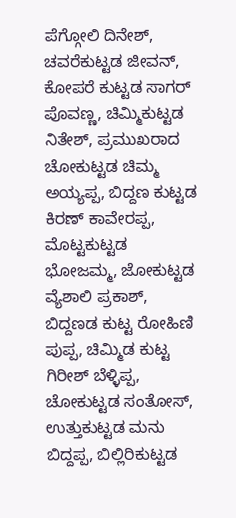ಪೆಗ್ಗೋಲಿ ದಿನೇಶ್, ಚವರೆಕುಟ್ಟಡ ಜೀವನ್, ಕೋಪರೆ ಕುಟ್ಟಡ ಸಾಗರ್ ಪೊವಣ್ಣ, ಚಿಮ್ಮಿಕುಟ್ಟಡ ನಿತೇಶ್, ಪ್ರಮುಖರಾದ ಚೋಕುಟ್ಟಡ ಚಿಮ್ಮ ಅಯ್ಯಪ್ಪ, ಬಿದ್ದಣ ಕುಟ್ಟಡ ಕಿರಣ್ ಕಾವೇರಪ್ಪ, ಮೊಟ್ಟಕುಟ್ಟಡ ಭೋಜಮ್ಮ, ಜೋಕುಟ್ಟಡ ವ್ಯೆಶಾಲಿ ಪ್ರಕಾಶ್, ಬಿದ್ದಣಡ ಕುಟ್ಟ ರೋಹಿಣಿ ಪುಪ್ಪ, ಚಿಮ್ಮಿಡ ಕುಟ್ಟ ಗಿರೀಶ್ ಬೆಳ್ಳಿಪ್ಪ, ಚೋಕುಟ್ಟಡ ಸಂತೋಸ್, ಉತ್ತುಕುಟ್ಟಡ ಮನು ಬಿದ್ದಪ್ಪ, ಬಿಲ್ಲಿರಿಕುಟ್ಟಡ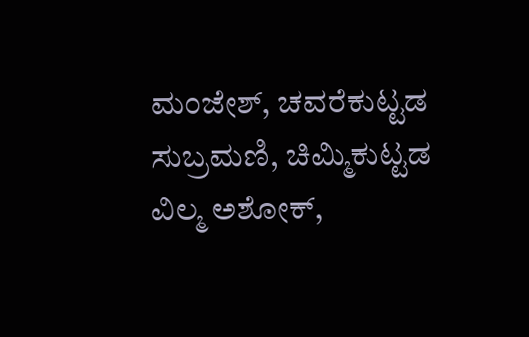ಮಂಜೇಶ್, ಚವರೆಕುಟ್ಟಡ ಸುಬ್ರಮಣಿ, ಚಿಮ್ಮಿಕುಟ್ಟಡ ವಿಲ್ಮ ಅಶೋಕ್,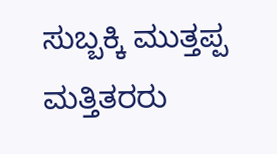ಸುಬ್ಬಕ್ಕಿ ಮುತ್ತಪ್ಪ ಮತ್ತಿತರರು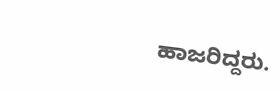ಹಾಜರಿದ್ದರು.